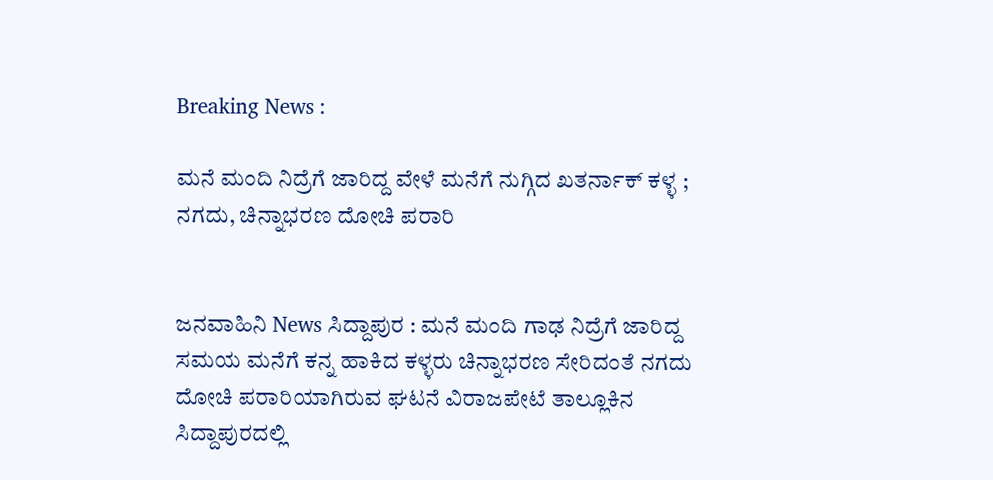Breaking News :

ಮನೆ ಮಂದಿ ನಿದ್ರೆಗೆ ಜಾರಿದ್ದ ವೇಳೆ ಮನೆಗೆ ನುಗ್ಗಿದ ಖತರ್ನಾಕ್ ಕಳ್ಳ ; ನಗದು, ಚಿನ್ನಾಭರಣ ದೋಚಿ ಪರಾರಿ


ಜನವಾಹಿನಿ News ಸಿದ್ದಾಪುರ : ಮನೆ ಮಂದಿ ಗಾಢ ನಿದ್ರೆಗೆ ಜಾರಿದ್ದ ಸಮಯ ಮನೆಗೆ ಕನ್ನ ಹಾಕಿದ ಕಳ್ಳರು ಚಿನ್ನಾಭರಣ ಸೇರಿದಂತೆ ನಗದು ದೋಚಿ ಪರಾರಿಯಾಗಿರುವ ಘಟನೆ ವಿರಾಜಪೇಟೆ ತಾಲ್ಲೂಕಿನ ಸಿದ್ದಾಪುರದಲ್ಲಿ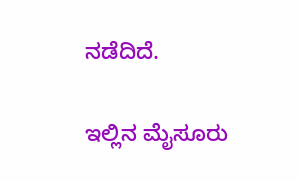ನಡೆದಿದೆ.

ಇಲ್ಲಿನ ಮೈಸೂರು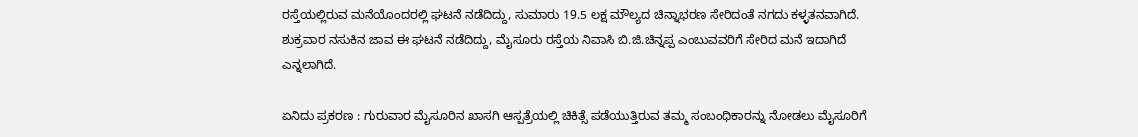ರಸ್ತೆಯಲ್ಲಿರುವ ಮನೆಯೊಂದರಲ್ಲಿ ಘಟನೆ ನಡೆದಿದ್ದು, ಸುಮಾರು 19.5 ಲಕ್ಷ ಮೌಲ್ಯದ ಚಿನ್ನಾಭರಣ ಸೇರಿದಂತೆ ನಗದು ಕಳ್ಳತನವಾಗಿದೆ. ಶುಕ್ರವಾರ ನಸುಕಿನ ಜಾವ ಈ ಘಟನೆ ನಡೆದಿದ್ದು, ಮೈಸೂರು ರಸ್ತೆಯ ನಿವಾಸಿ ಬಿ.ಜಿ.ಚಿನ್ನಪ್ಪ ಎಂಬುವವರಿಗೆ ಸೇರಿದ ಮನೆ ಇದಾಗಿದೆ ಎನ್ನಲಾಗಿದೆ.

ಏನಿದು ಪ್ರಕರಣ : ಗುರುವಾರ ಮೈಸೂರಿನ ಖಾಸಗಿ ಆಸ್ಪತ್ರೆಯಲ್ಲಿ ಚಿಕಿತ್ಸೆ ಪಡೆಯುತ್ತಿರುವ ತಮ್ಮ ಸಂಬಂಧಿಕಾರನ್ನು ನೋಡಲು ಮೈಸೂರಿಗೆ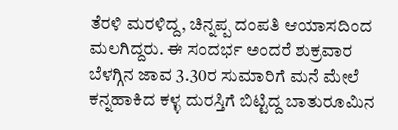ತೆರಳಿ ಮರಳಿದ್ದ, ಚಿನ್ನಪ್ಪ ದಂಪತಿ ಆಯಾಸದಿಂದ ಮಲಗಿದ್ದರು. ಈ ಸಂದರ್ಭ ಅಂದರೆ ಶುಕ್ರವಾರ ಬೆಳಗ್ಗಿನ ಜಾವ 3.30ರ ಸುಮಾರಿಗೆ ಮನೆ ಮೇಲೆ ಕನ್ನಹಾಕಿದ ಕಳ್ಳ ದುರಸ್ತಿಗೆ ಬಿಟ್ಟಿದ್ದ ಬಾತುರೂಮಿನ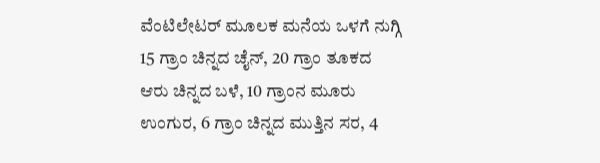ವೆಂಟಿಲೇಟರ್ ಮೂಲಕ ಮನೆಯ ಒಳಗೆ ನುಗ್ಗಿ 15 ಗ್ರಾಂ ಚಿನ್ನದ ಚೈನ್‌, 20 ಗ್ರಾಂ ತೂಕದ ಆರು ಚಿನ್ನದ ಬಳೆ, 10 ಗ್ರಾಂನ ಮೂರು ಉಂಗುರ, 6 ಗ್ರಾಂ ಚಿನ್ನದ ಮುತ್ತಿನ ಸರ, 4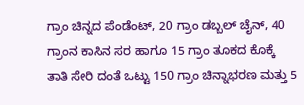ಗ್ರಾಂ ಚಿನ್ನದ ಪೆಂಡೆಂಟ್, 20 ಗ್ರಾಂ ಡಬ್ಬಲ್ ಚೈನ್, 40 ಗ್ರಾಂನ ಕಾಸಿನ ಸರ ಹಾಗೂ 15 ಗ್ರಾಂ ತೂಕದ ಕೊಕ್ಕೆ ತಾತಿ ಸೇರಿ ದಂತೆ ಒಟ್ಟು 150 ಗ್ರಾಂ ಚಿನ್ನಾಭರಣ ಮತ್ತು 5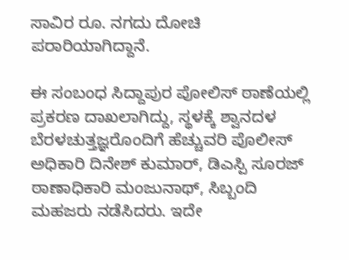ಸಾವಿರ ರೂ. ನಗದು ದೋಚಿ ಪರಾರಿಯಾಗಿದ್ದಾನೆ.

ಈ ಸಂಬಂಧ ಸಿದ್ದಾಪುರ ಪೋಲಿಸ್ ಠಾಣೆಯಲ್ಲಿ ಪ್ರಕರಣ ದಾಖಲಾಗಿದ್ದು, ಸ್ಥಳಕ್ಕೆ ಶ್ವಾನದಳ ಬೆರಳಚುತ್ತಜ್ಞರೊಂದಿಗೆ ಹೆಚ್ಚುವರಿ ಪೊಲೀಸ್ ಅಧಿಕಾರಿ ದಿನೇಶ್ ಕುಮಾರ್, ಡಿಎಸ್ಪಿ ಸೂರಜ್ ಠಾಣಾಧಿಕಾರಿ ಮಂಜುನಾಥ್, ಸಿಬ್ಬಂದಿ ಮಹಜರು ನಡೆಸಿದರು. ಇದೇ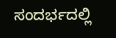ಸಂದರ್ಭದಲ್ಲಿ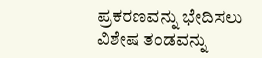ಪ್ರಕರಣವನ್ನು ಭೇದಿಸಲು ವಿಶೇಷ ತಂಡವನ್ನು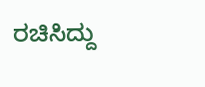ರಚಿಸಿದ್ದು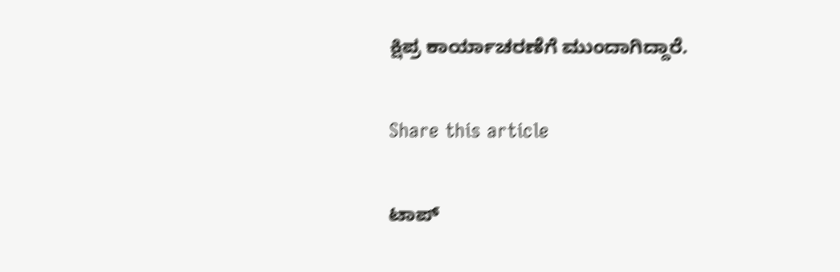ಕ್ಷಿಪ್ರ ಕಾರ್ಯಾಚರಣೆಗೆ ಮುಂದಾಗಿದ್ದಾರೆ.

Share this article

ಟಾಪ್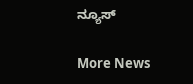ನ್ಯೂಸ್

More News